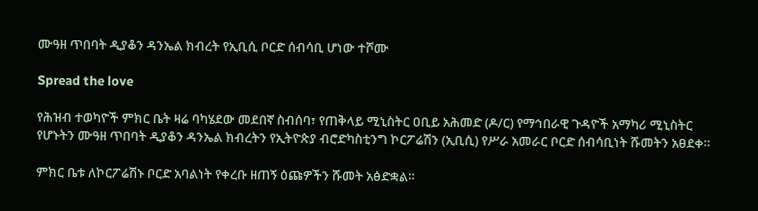ሙዓዘ ጥበባት ዲያቆን ዳንኤል ክብረት የኢቢሲ ቦርድ ሰብሳቢ ሆነው ተሾሙ

Spread the love

የሕዝብ ተወካዮች ምክር ቤት ዛሬ ባካሄደው መደበኛ ስብሰባ፣ የጠቅላይ ሚኒስትር ዐቢይ አሕመድ (ዶ/ር) የማኅበራዊ ጉዳዮች አማካሪ ሚኒስትር የሆኑትን ሙዓዘ ጥበባት ዲያቆን ዳንኤል ክብረትን የኢትዮጵያ ብሮድካስቲንግ ኮርፖሬሽን (ኢቢሲ) የሥራ አመራር ቦርድ ሰብሳቢነት ሹመትን አፀደቀ።

ምክር ቤቱ ለኮርፖሬሽኑ ቦርድ አባልነት የቀረቡ ዘጠኝ ዕጩዎችን ሹመት አፅድቋል።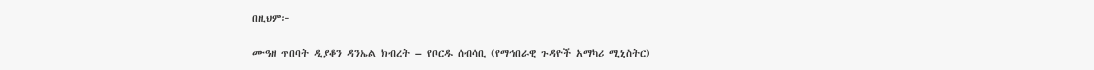በዚህም፦

ሙዓዘ ጥበባት ዲያቆን ዳንኤል ክብረት – የቦርዱ ሰብሳቢ (የማኅበራዊ ጉዳዮች አማካሪ ሚኒስትር)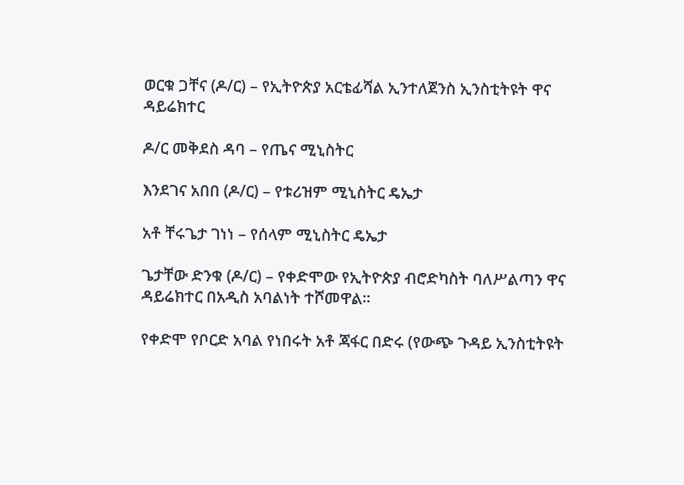ወርቁ ጋቸና (ዶ/ር) – የኢትዮጵያ አርቴፊሻል ኢንተለጀንስ ኢንስቲትዩት ዋና ዳይሬክተር

ዶ/ር መቅደስ ዳባ – የጤና ሚኒስትር

እንደገና አበበ (ዶ/ር) – የቱሪዝም ሚኒስትር ዴኤታ

አቶ ቸሩጌታ ገነነ – የሰላም ሚኒስትር ዴኤታ

ጌታቸው ድንቁ (ዶ/ር) – የቀድሞው የኢትዮጵያ ብሮድካስት ባለሥልጣን ዋና ዳይሬክተር በአዲስ አባልነት ተሾመዋል፡፡

የቀድሞ የቦርድ አባል የነበሩት አቶ ጃፋር በድሩ (የውጭ ጉዳይ ኢንስቲትዩት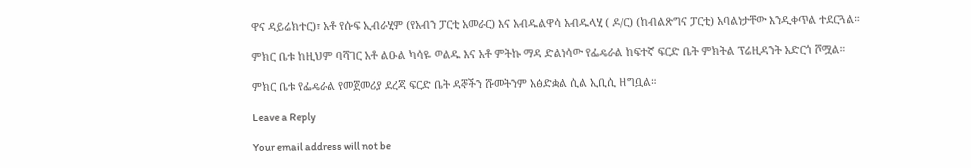ዋና ዳይሬክተር)፣ አቶ የሱፍ ኢብራሂም (የአብን ፓርቲ አመራር) እና አብዱልዋሳ አብዱላሂ ( ዶ/ር) (ከብልጽግና ፓርቲ) አባልነታቸው እንዲቀጥል ተደርጓል።

ምክር ቤቱ ከዚህም ባሻገር አቶ ልዑል ካሳዬ ወልዱ እና አቶ ምትኩ ማዳ ድልነሳው የፌዴራል ከፍተኛ ፍርድ ቤት ምክትል ፕሬዚዳንት አድርጎ ሾሟል።

ምክር ቤቱ የፌዴራል የመጀመሪያ ደረጃ ፍርድ ቤት ዳኞችን ሹመትንም አፅድቋል ሲል ኢቢሲ ዘግቧል።

Leave a Reply

Your email address will not be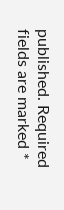published. Required fields are marked *